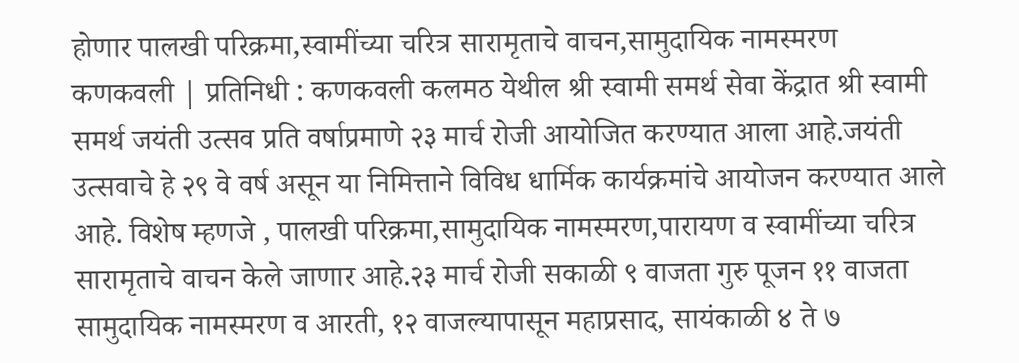होणार पालखी परिक्रमा,स्वामींच्या चरित्र सारामृताचे वाचन,सामुदायिक नामस्मरण
कणकवली | प्रतिनिधी : कणकवली कलमठ येथील श्री स्वामी समर्थ सेवा केंद्रात श्री स्वामी समर्थ जयंती उत्सव प्रति वर्षाप्रमाणे २३ मार्च रोजी आयोजित करण्यात आला आहे.जयंती उत्सवाचे हे २९ वे वर्ष असून या निमित्ताने विविध धार्मिक कार्यक्रमांचे आयोजन करण्यात आले आहे. विशेष म्हणजे , पालखी परिक्रमा,सामुदायिक नामस्मरण,पारायण व स्वामींच्या चरित्र सारामृताचे वाचन केले जाणार आहे.२३ मार्च रोजी सकाळी ९ वाजता गुरु पूजन ११ वाजता सामुदायिक नामस्मरण व आरती, १२ वाजल्यापासून महाप्रसाद, सायंकाळी ४ ते ७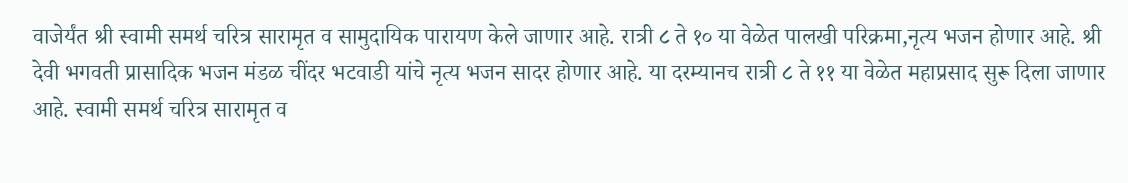वाजेर्यंत श्री स्वामी समर्थ चरित्र सारामृत व सामुदायिक पारायण केले जाणार आहे. रात्री ८ ते १० या वेळेत पालखी परिक्रमा,नृत्य भजन होणार आहे. श्री देवी भगवती प्रासादिक भजन मंडळ चींदर भटवाडी यांचे नृत्य भजन सादर होणार आहे. या दरम्यानच रात्री ८ ते ११ या वेळेत महाप्रसाद सुरू दिला जाणार आहे. स्वामी समर्थ चरित्र सारामृत व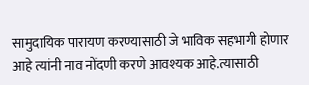सामुदायिक पारायण करण्यासाठी जे भाविक सहभागी होणार आहे त्यांनी नाव नोंदणी करणे आवश्यक आहे.त्यासाठी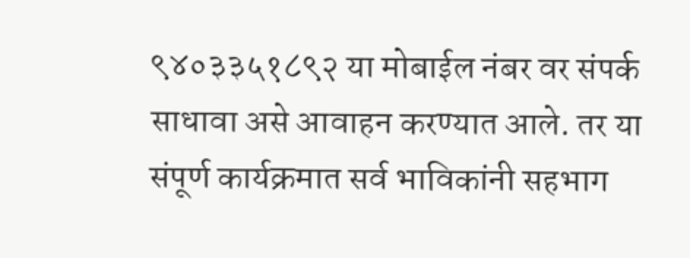९४०३३५१८९२ या मोबाईल नंबर वर संपर्क साधावा असे आवाहन करण्यात आले. तर या संपूर्ण कार्यक्रमात सर्व भाविकांनी सहभाग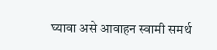घ्यावा असे आवाहन स्वामी समर्थ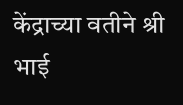केंद्राच्या वतीने श्री भाई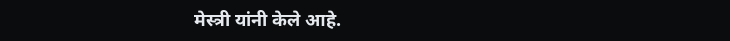मेस्त्री यांनी केले आहे.